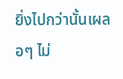ยิ่งไปกว่านั้นเผลอๆ ไม่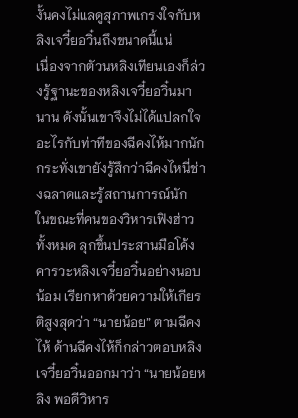งั้นคงไม่แลดูสุภาพเกรงใจกับหลิงเจวี๋ยอวิ๋นถึงขนาดนี้แน่
เนื่องจากตัวนหลิงเทียนเองก็ล่วงรู้ฐานะของหลิงเจวี๋ยอวิ๋นมานาน ดังนั้นเขาจึงไม่ได้แปลกใจอะไรกับท่าทีของฉีคงไห้มากนัก กระทั่งเขายังรู้สึกว่าฉีคงไหนี่ช่างฉลาดและรู้สถานการณ์นัก
ในขณะที่คนของวิหารเฟิงฮ่าวทั้งหมด ลุกขึ้นประสานมือโค้งคารวะหลิงเจวี๋ยอวิ๋นอย่างนอบน้อม เรียกหาด้วยความให้เกียรติสูงสุดว่า “นายน้อย” ตามฉีคงไห้ ด้านฉีคงไห้ก็กล่าวตอบหลิงเจวี๋ยอวิ๋นออกมาว่า “นายน้อยหลิง พอดีวิหาร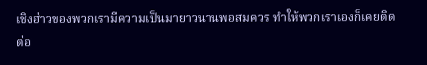เชิงฮ่าวของพวกเรามีความเป็นมายาวนานพอสมควร ทําให้พวกเราเองก็เคยติดต่อ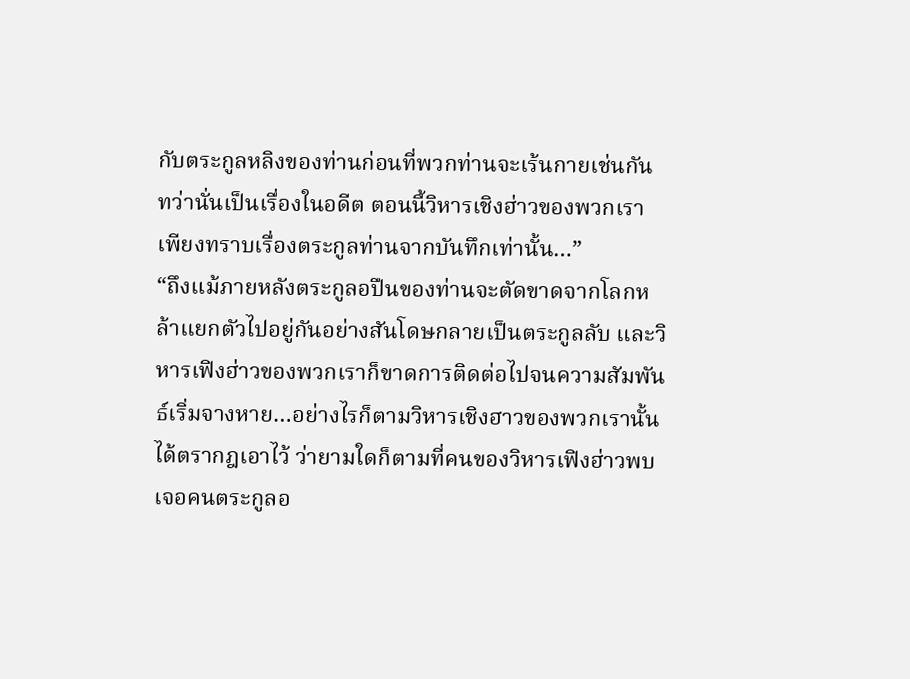กับตระกูลหลิงของท่านก่อนที่พวกท่านจะเร้นกายเช่นกัน ทว่านั่นเป็นเรื่องในอดีต ตอนนี้วิหารเชิงฮ่าวของพวกเราเพียงทราบเรื่องตระกูลท่านจากบันทึกเท่านั้น…”
“ถึงแม้ภายหลังตระกูลอปืนของท่านจะตัดขาดจากโลกหล้าแยกตัวไปอยู่กันอย่างสันโดษกลายเป็นตระกูลลับ และวิหารเฟิงฮ่าวของพวกเราก็ขาดการติดต่อไปจนความสัมพันธ์เริ่มจางหาย…อย่างไรก็ตามวิหารเชิงฮาวของพวกเรานั้นได้ตรากฎเอาไว้ ว่ายามใดก็ตามที่คนของวิหารเฟิงฮ่าวพบเจอคนตระกูลอ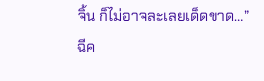จิ้น ก็ไม่อาจละเลยเด็ดขาด…”
ฉีค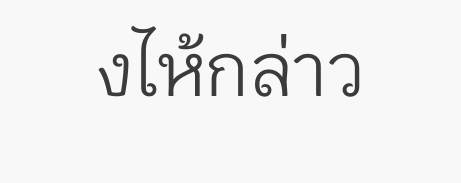งไห้กล่าว